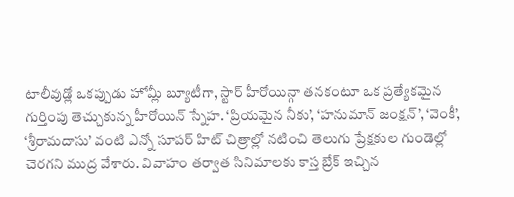టాలీవుడ్లో ఒకప్పుడు హోమ్లీ బ్యూటీగా, స్టార్ హీరోయిన్గా తనకంటూ ఒక ప్రత్యేకమైన గుర్తింపు తెచ్చుకున్న హీరోయిన్ స్నేహ. ‘ప్రియమైన నీకు’, ‘హనుమాన్ జంక్షన్’, ‘వెంకీ’, ‘శ్రీరామదాసు’ వంటి ఎన్నో సూపర్ హిట్ చిత్రాల్లో నటించి తెలుగు ప్రేక్షకుల గుండెల్లో చెరగని ముద్ర వేశారు. వివాహం తర్వాత సినిమాలకు కాస్త బ్రేక్ ఇచ్చిన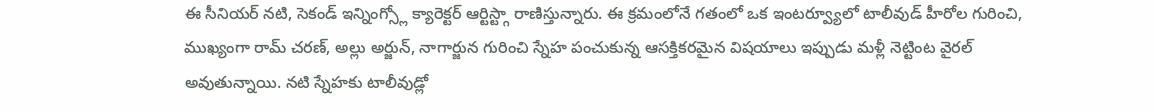ఈ సీనియర్ నటి, సెకండ్ ఇన్నింగ్స్లో క్యారెక్టర్ ఆర్టిస్ట్గా రాణిస్తున్నారు. ఈ క్రమంలోనే గతంలో ఒక ఇంటర్వ్యూలో టాలీవుడ్ హీరోల గురించి, ముఖ్యంగా రామ్ చరణ్, అల్లు అర్జున్, నాగార్జున గురించి స్నేహ పంచుకున్న ఆసక్తికరమైన విషయాలు ఇప్పుడు మళ్లీ నెట్టింట వైరల్ అవుతున్నాయి. నటి స్నేహకు టాలీవుడ్లో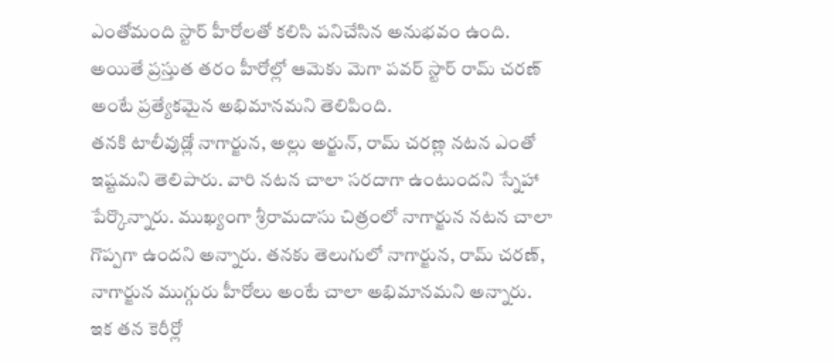ఎంతోమంది స్టార్ హీరోలతో కలిసి పనిచేసిన అనుభవం ఉంది. అయితే ప్రస్తుత తరం హీరోల్లో ఆమెకు మెగా పవర్ స్టార్ రామ్ చరణ్ అంటే ప్రత్యేకమైన అభిమానమని తెలిపింది.
తనకి టాలీవుడ్లో నాగార్జున, అల్లు అర్జున్, రామ్ చరణ్ల నటన ఎంతో ఇష్టమని తెలిపారు. వారి నటన చాలా సరదాగా ఉంటుందని స్నేహా పేర్కొన్నారు. ముఖ్యంగా శ్రీరామదాసు చిత్రంలో నాగార్జున నటన చాలా గొప్పగా ఉందని అన్నారు. తనకు తెలుగులో నాగార్జున, రామ్ చరణ్, నాగార్జున ముగ్గురు హీరోలు అంటే చాలా అభిమానమని అన్నారు. ఇక తన కెరీర్లో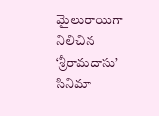మైలురాయిగా నిలిచిన ‘శ్రీరామదాసు’ సినిమా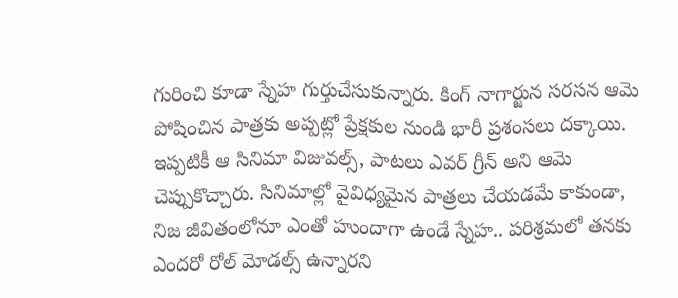గురించి కూడా స్నేహ గుర్తుచేసుకున్నారు. కింగ్ నాగార్జున సరసన ఆమె పోషించిన పాత్రకు అప్పట్లో ప్రేక్షకుల నుండి భారీ ప్రశంసలు దక్కాయి. ఇప్పటికీ ఆ సినిమా విజువల్స్, పాటలు ఎవర్ గ్రీన్ అని ఆమె చెప్పుకొచ్చారు. సినిమాల్లో వైవిధ్యమైన పాత్రలు చేయడమే కాకుండా, నిజ జీవితంలోనూ ఎంతో హుందాగా ఉండే స్నేహ.. పరిశ్రమలో తనకు ఎందరో రోల్ మోడల్స్ ఉన్నారని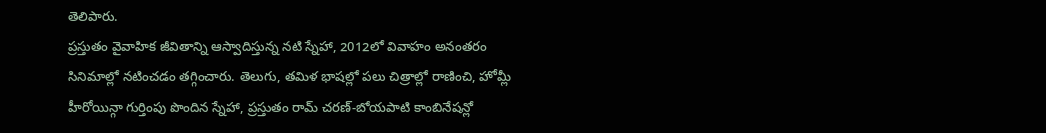తెలిపారు.
ప్రస్తుతం వైవాహిక జీవితాన్ని ఆస్వాదిస్తున్న నటి స్నేహా, 2012లో వివాహం అనంతరం సినిమాల్లో నటించడం తగ్గించారు. తెలుగు, తమిళ భాషల్లో పలు చిత్రాల్లో రాణించి, హోమ్లీ హీరోయిన్గా గుర్తింపు పొందిన స్నేహా, ప్రస్తుతం రామ్ చరణ్-బోయపాటి కాంబినేషన్లో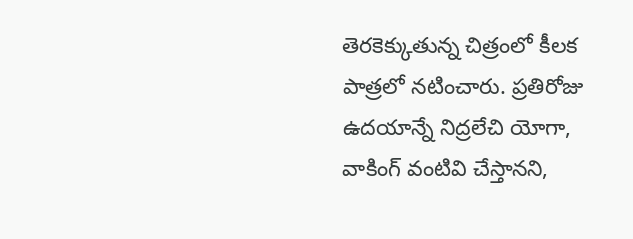తెరకెక్కుతున్న చిత్రంలో కీలక పాత్రలో నటించారు. ప్రతిరోజు ఉదయాన్నే నిద్రలేచి యోగా, వాకింగ్ వంటివి చేస్తానని,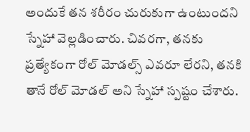అందుకే తన శరీరం చురుకుగా ఉంటుందని స్నేహా వెల్లడించారు. చివరగా, తనకు ప్రత్యేకంగా రోల్ మోడల్స్ ఎవరూ లేరని, తనకి తానే రోల్ మోడల్ అని స్నేహా స్పష్టం చేశారు.